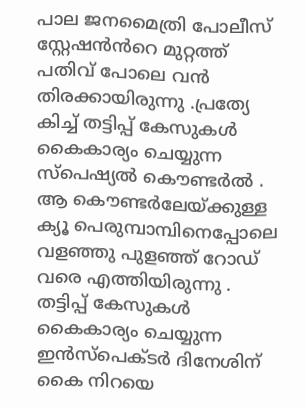പാല ജനമൈത്രി പോലീസ് സ്റ്റേഷൻൻറെ മുറ്റത്ത് പതിവ് പോലെ വൻ തിരക്കായിരുന്നു .പ്രത്യേ കിച്ച് തട്ടിപ്പ് കേസുകൾ കൈകാര്യം ചെയ്യുന്ന
സ്പെഷ്യൽ കൌണ്ടർൽ . ആ കൌണ്ടർലേയ്ക്കുള്ള ക്യൂ പെരുമ്പാമ്പിനെപ്പോലെ വളഞ്ഞു പുളഞ്ഞ് റോഡ് വരെ എത്തിയിരുന്നു .
തട്ടിപ്പ് കേസുകൾ കൈകാര്യം ചെയ്യുന്ന ഇൻസ്പെക്ടർ ദിനേശിന്
കൈ നിറയെ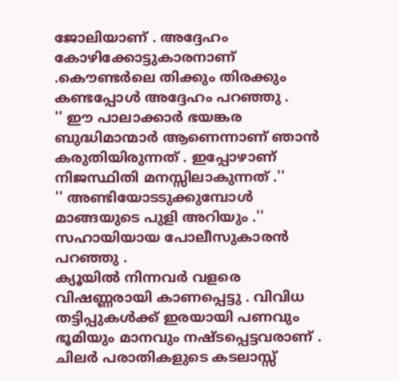ജോലിയാണ് . അദ്ദേഹം കോഴിക്കോട്ടുകാരനാണ് .കൌണ്ടർലെ തിക്കും തിരക്കും കണ്ടപ്പോൾ അദ്ദേഹം പറഞ്ഞു .
'' ഈ പാലാക്കാർ ഭയങ്കര ബുദ്ധിമാന്മാർ ആണെന്നാണ് ഞാൻ കരുതിയിരുന്നത് . ഇപ്പോഴാണ് നിജസ്ഥിതി മനസ്സിലാകുന്നത് .''
'' അണ്ടിയോടടുക്കുമ്പോൾ മാങ്ങയുടെ പുളി അറിയും .'' സഹായിയായ പോലീസുകാരൻ പറഞ്ഞു .
ക്യൂയിൽ നിന്നവർ വളരെ വിഷണ്ണരായി കാണപ്പെട്ടു . വിവിധ തട്ടിപ്പുകൾക്ക് ഇരയായി പണവും ഭൂമിയും മാനവും നഷ്ടപ്പെട്ടവരാണ് .
ചിലർ പരാതികളുടെ കടലാസ്സ്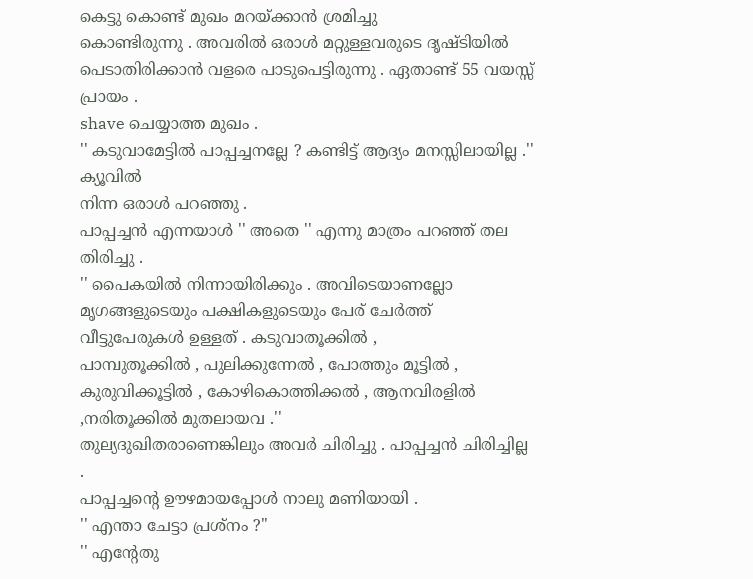കെട്ടു കൊണ്ട് മുഖം മറയ്ക്കാൻ ശ്രമിച്ചു
കൊണ്ടിരുന്നു . അവരിൽ ഒരാൾ മറ്റുള്ളവരുടെ ദൃഷ്ടിയിൽ പെടാതിരിക്കാൻ വളരെ പാടുപെട്ടിരുന്നു . ഏതാണ്ട് 55 വയസ്സ് പ്രായം .
shave ചെയ്യാത്ത മുഖം .
'' കടുവാമേട്ടിൽ പാപ്പച്ചനല്ലേ ? കണ്ടിട്ട് ആദ്യം മനസ്സിലായില്ല .'' ക്യൂവിൽ
നിന്ന ഒരാൾ പറഞ്ഞു .
പാപ്പച്ചൻ എന്നയാൾ '' അതെ '' എന്നു മാത്രം പറഞ്ഞ് തല തിരിച്ചു .
'' പൈകയിൽ നിന്നായിരിക്കും . അവിടെയാണല്ലോ മൃഗങ്ങളുടെയും പക്ഷികളുടെയും പേര് ചേർത്ത് വീട്ടുപേരുകൾ ഉള്ളത് . കടുവാതൂക്കിൽ ,
പാമ്പുതൂക്കിൽ , പുലിക്കുന്നേൽ , പോത്തും മൂട്ടിൽ , കുരുവിക്കൂട്ടിൽ , കോഴികൊത്തിക്കൽ , ആനവിരളിൽ ,നരിതൂക്കിൽ മുതലായവ .''
തുല്യദുഖിതരാണെങ്കിലും അവർ ചിരിച്ചു . പാപ്പച്ചൻ ചിരിച്ചില്ല .
പാപ്പച്ചന്റെ ഊഴമായപ്പോൾ നാലു മണിയായി .
'' എന്താ ചേട്ടാ പ്രശ്നം ?''
'' എന്റേതു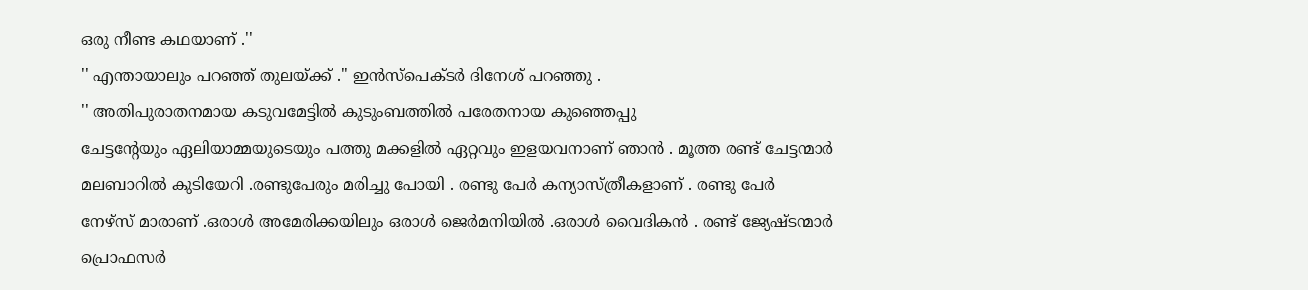ഒരു നീണ്ട കഥയാണ് .''
'' എന്തായാലും പറഞ്ഞ് തുലയ്ക്ക് .'' ഇൻസ്പെക്ടർ ദിനേശ് പറഞ്ഞു .
'' അതിപുരാതനമായ കടുവമേട്ടിൽ കുടുംബത്തിൽ പരേതനായ കുഞ്ഞെപ്പു
ചേട്ടന്റേയും ഏലിയാമ്മയുടെയും പത്തു മക്കളിൽ ഏറ്റവും ഇളയവനാണ് ഞാൻ . മൂത്ത രണ്ട് ചേട്ടന്മാർ മലബാറിൽ കുടിയേറി .രണ്ടുപേരും മരിച്ചു പോയി . രണ്ടു പേർ കന്യാസ്ത്രീകളാണ് . രണ്ടു പേർ
നേഴ്സ് മാരാണ് .ഒരാൾ അമേരിക്കയിലും ഒരാൾ ജെർമനിയിൽ .ഒരാൾ വൈദികൻ . രണ്ട് ജ്യേഷ്ടന്മാർ പ്രൊഫസർ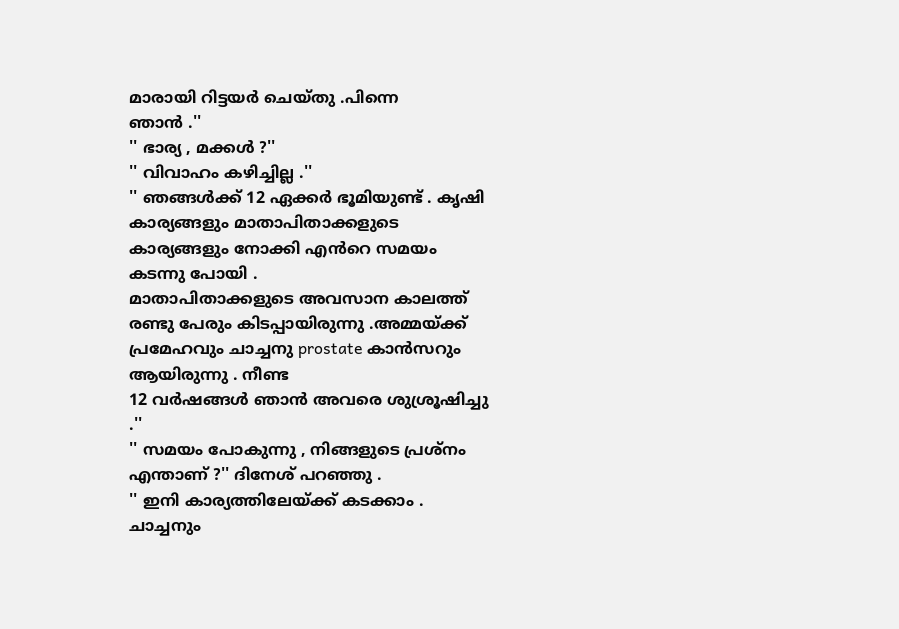മാരായി റിട്ടയർ ചെയ്തു .പിന്നെ
ഞാൻ .''
'' ഭാര്യ , മക്കൾ ?''
'' വിവാഹം കഴിച്ചില്ല .''
'' ഞങ്ങൾക്ക് 12 ഏക്കർ ഭൂമിയുണ്ട് . കൃഷി കാര്യങ്ങളും മാതാപിതാക്കളുടെ കാര്യങ്ങളും നോക്കി എൻറെ സമയം കടന്നു പോയി .
മാതാപിതാക്കളുടെ അവസാന കാലത്ത് രണ്ടു പേരും കിടപ്പായിരുന്നു .അമ്മയ്ക്ക് പ്രമേഹവും ചാച്ചനു prostate കാൻസറും ആയിരുന്നു . നീണ്ട
12 വർഷങ്ങൾ ഞാൻ അവരെ ശുശ്രൂഷിച്ചു .''
'' സമയം പോകുന്നു , നിങ്ങളുടെ പ്രശ്നം എന്താണ് ?'' ദിനേശ് പറഞ്ഞു .
'' ഇനി കാര്യത്തിലേയ്ക്ക് കടക്കാം . ചാച്ചനും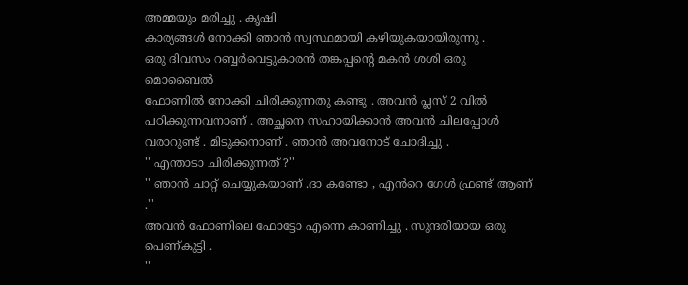അമ്മയും മരിച്ചു . കൃഷി
കാര്യങ്ങൾ നോക്കി ഞാൻ സ്വസ്ഥമായി കഴിയുകയായിരുന്നു .
ഒരു ദിവസം റബ്ബർവെട്ടുകാരൻ തങ്കപ്പന്റെ മകൻ ശശി ഒരു മൊബൈൽ
ഫോണിൽ നോക്കി ചിരിക്കുന്നതു കണ്ടു . അവൻ പ്ലസ് 2 വിൽ പഠിക്കുന്നവനാണ് . അച്ഛനെ സഹായിക്കാൻ അവൻ ചിലപ്പോൾ വരാറുണ്ട് . മിടുക്കനാണ് . ഞാൻ അവനോട് ചോദിച്ചു .
'' എന്താടാ ചിരിക്കുന്നത് ?''
'' ഞാൻ ചാറ്റ് ചെയ്യുകയാണ് .ദാ കണ്ടോ , എൻറെ ഗേൾ ഫ്രണ്ട് ആണ് .''
അവൻ ഫോണിലെ ഫോട്ടോ എന്നെ കാണിച്ചു . സുന്ദരിയായ ഒരു
പെണ്കുട്ടി .
''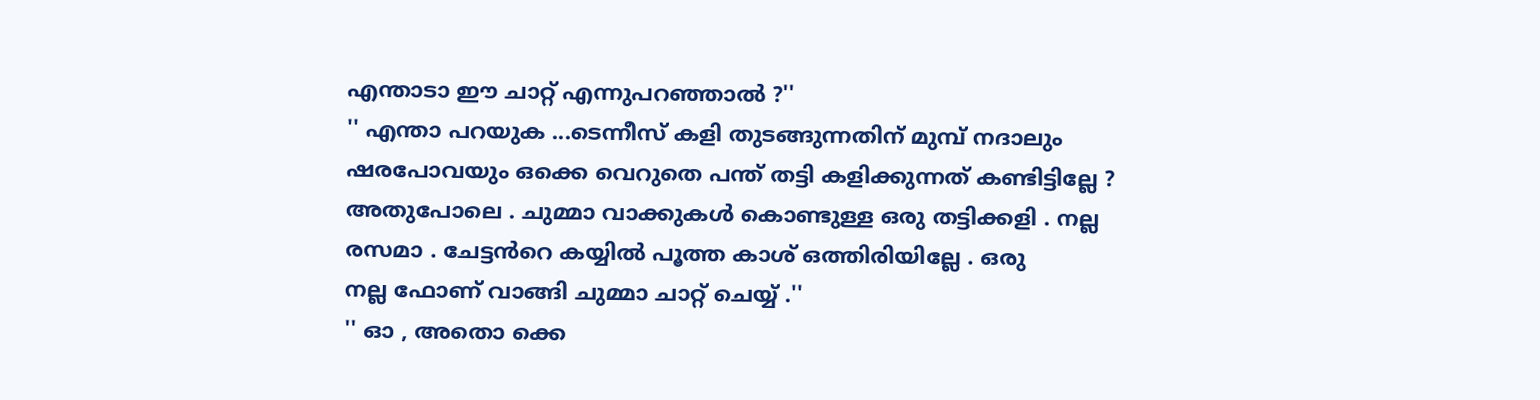എന്താടാ ഈ ചാറ്റ് എന്നുപറഞ്ഞാൽ ?''
'' എന്താ പറയുക ...ടെന്നീസ് കളി തുടങ്ങുന്നതിന് മുമ്പ് നദാലും
ഷരപോവയും ഒക്കെ വെറുതെ പന്ത് തട്ടി കളിക്കുന്നത് കണ്ടിട്ടില്ലേ ? അതുപോലെ . ചുമ്മാ വാക്കുകൾ കൊണ്ടുള്ള ഒരു തട്ടിക്കളി . നല്ല
രസമാ . ചേട്ടൻറെ കയ്യിൽ പൂത്ത കാശ് ഒത്തിരിയില്ലേ . ഒരു
നല്ല ഫോണ് വാങ്ങി ചുമ്മാ ചാറ്റ് ചെയ്യ് .''
'' ഓ , അതൊ ക്കെ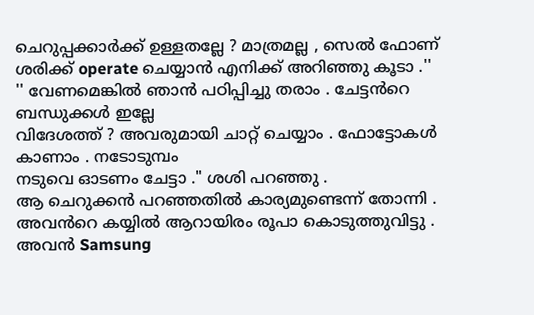ചെറുപ്പക്കാർക്ക് ഉള്ളതല്ലേ ? മാത്രമല്ല , സെൽ ഫോണ്
ശരിക്ക് operate ചെയ്യാൻ എനിക്ക് അറിഞ്ഞു കൂടാ .''
'' വേണമെങ്കിൽ ഞാൻ പഠിപ്പിച്ചു തരാം . ചേട്ടൻറെ ബന്ധുക്കൾ ഇല്ലേ
വിദേശത്ത് ? അവരുമായി ചാറ്റ് ചെയ്യാം . ഫോട്ടോകൾ കാണാം . നടോടുമ്പം
നടുവെ ഓടണം ചേട്ടാ ." ശശി പറഞ്ഞു .
ആ ചെറുക്കൻ പറഞ്ഞതിൽ കാര്യമുണ്ടെന്ന് തോന്നി .
അവൻറെ കയ്യിൽ ആറായിരം രൂപാ കൊടുത്തുവിട്ടു . അവൻ Samsung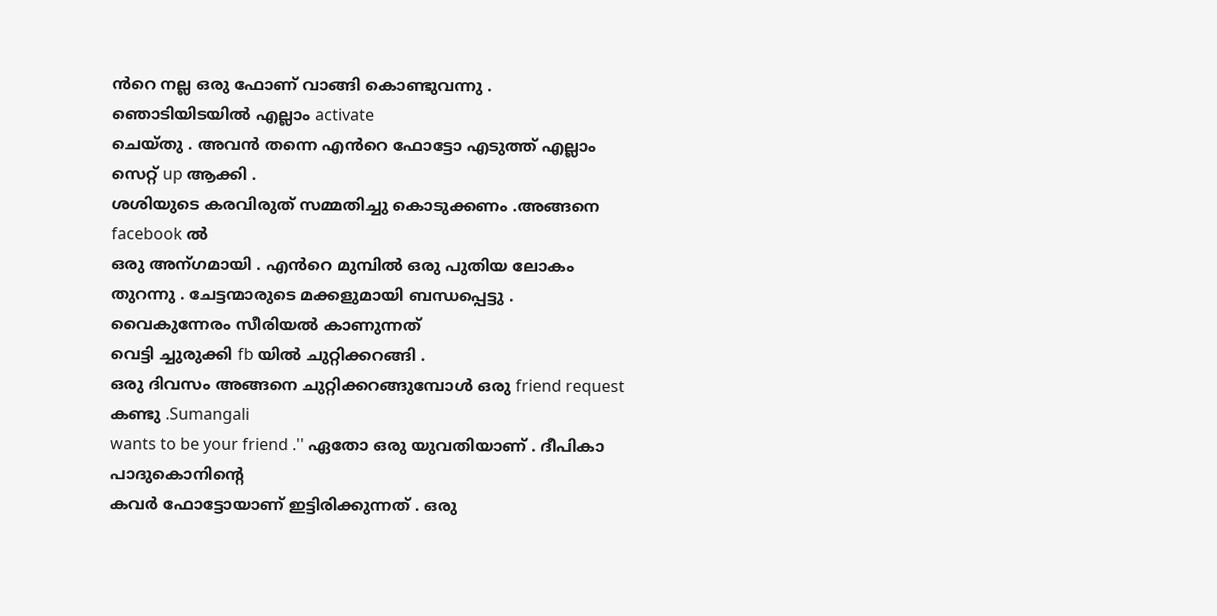ൻറെ നല്ല ഒരു ഫോണ് വാങ്ങി കൊണ്ടുവന്നു . ഞൊടിയിടയിൽ എല്ലാം activate
ചെയ്തു . അവൻ തന്നെ എൻറെ ഫോട്ടോ എടുത്ത് എല്ലാം സെറ്റ് up ആക്കി .
ശശിയുടെ കരവിരുത് സമ്മതിച്ചു കൊടുക്കണം .അങ്ങനെ facebook ൽ
ഒരു അന്ഗമായി . എൻറെ മുമ്പിൽ ഒരു പുതിയ ലോകം തുറന്നു . ചേട്ടന്മാരുടെ മക്കളുമായി ബന്ധപ്പെട്ടു . വൈകുന്നേരം സീരിയൽ കാണുന്നത്
വെട്ടി ച്ചുരുക്കി fb യിൽ ചുറ്റിക്കറങ്ങി .
ഒരു ദിവസം അങ്ങനെ ചുറ്റിക്കറങ്ങുമ്പോൾ ഒരു friend request കണ്ടു .Sumangali
wants to be your friend .'' ഏതോ ഒരു യുവതിയാണ് . ദീപികാ പാദുകൊനിന്റെ
കവർ ഫോട്ടോയാണ് ഇട്ടിരിക്കുന്നത് . ഒരു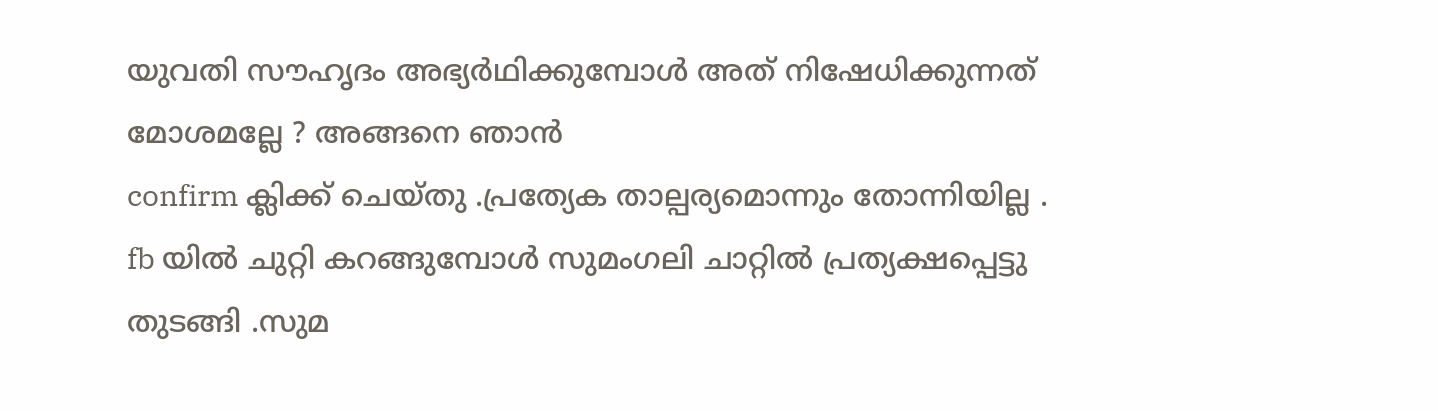യുവതി സൗഹൃദം അഭ്യർഥിക്കുമ്പോൾ അത് നിഷേധിക്കുന്നത് മോശമല്ലേ ? അങ്ങനെ ഞാൻ
confirm ക്ലിക്ക് ചെയ്തു .പ്രത്യേക താല്പര്യമൊന്നും തോന്നിയില്ല .
fb യിൽ ചുറ്റി കറങ്ങുമ്പോൾ സുമംഗലി ചാറ്റിൽ പ്രത്യക്ഷപ്പെട്ടു തുടങ്ങി .സുമ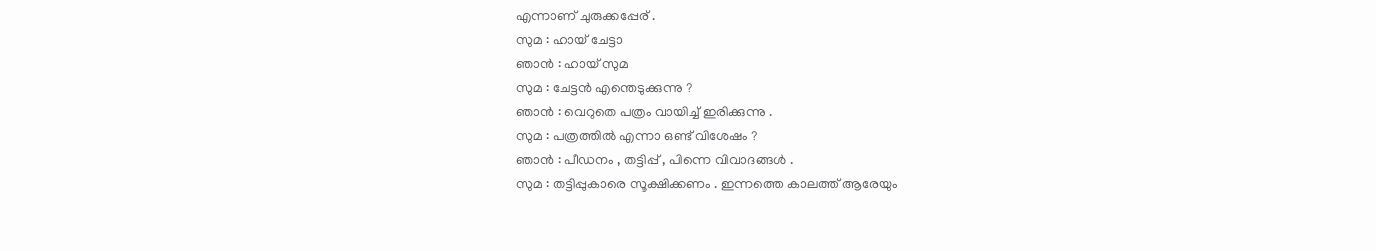എന്നാണ് ചുരുക്കപ്പേര് .
സുമ : ഹായ് ചേട്ടാ
ഞാൻ : ഹായ് സുമ
സുമ : ചേട്ടൻ എന്തെടുക്കുന്നു ?
ഞാൻ : വെറുതെ പത്രം വായിച്ച് ഇരിക്കുന്നു .
സുമ : പത്രത്തിൽ എന്നാ ഒണ്ട് വിശേഷം ?
ഞാൻ : പീഡനം , തട്ടിപ്പ് , പിന്നെ വിവാദങ്ങൾ .
സുമ : തട്ടിപ്പുകാരെ സൂക്ഷിക്കണം . ഇന്നത്തെ കാലത്ത് ആരേയും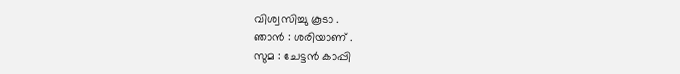വിശ്വസിച്ചു കൂടാ .
ഞാൻ : ശരിയാണ് .
സുമ : ചേട്ടൻ കാപ്പി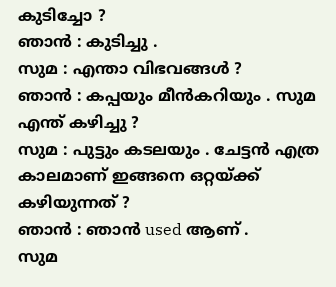കുടിച്ചോ ?
ഞാൻ : കുടിച്ചു .
സുമ : എന്താ വിഭവങ്ങൾ ?
ഞാൻ : കപ്പയും മീൻകറിയും . സുമ എന്ത് കഴിച്ചു ?
സുമ : പുട്ടും കടലയും . ചേട്ടൻ എത്ര കാലമാണ് ഇങ്ങനെ ഒറ്റയ്ക്ക് കഴിയുന്നത് ?
ഞാൻ : ഞാൻ used ആണ് .
സുമ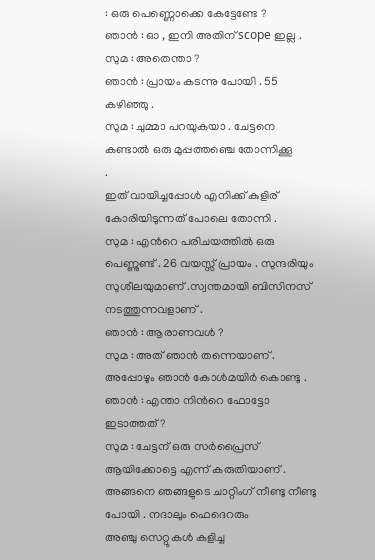: ഒരു പെണ്ണൊക്കെ കേട്ടേണ്ടേ ?
ഞാൻ : ഓ , ഇനി അതിന് scope ഇല്ല .
സുമ : അതെന്താ ?
ഞാൻ : പ്രായം കടന്നു പോയി . 55 കഴിഞ്ഞു .
സുമ : ചുമ്മാ പറയുകയാ . ചേട്ടനെ കണ്ടാൽ ഒരു മുപ്പത്തഞ്ചെ തോന്നിക്കൂ
.
ഇത് വായിച്ചപ്പോൾ എനിക്ക് കുളിര് കോരിയിടുന്നത് പോലെ തോന്നി .
സുമ : എൻറെ പരിചയത്തിൽ ഒരു പെണ്ണുണ്ട് . 26 വയസ്സ് പ്രായം . സുന്ദരിയും സുശീലയുമാണ് .സ്വന്തമായി ബിസിനസ് നടത്തുന്നവളാണ് .
ഞാൻ : ആരാണവൾ ?
സുമ : അത് ഞാൻ തന്നെയാണ് .
അപ്പോഴും ഞാൻ കോൾമയിർ കൊണ്ടു .
ഞാൻ : എന്താ നിൻറെ ഫോട്ടോ ഇടാത്തത് ?
സുമ : ചേട്ടന് ഒരു സർപ്രൈസ് ആയിക്കോട്ടെ എന്ന് കരുതിയാണ് .
അങ്ങനെ ഞങ്ങളുടെ ചാറ്റിംഗ് നീണ്ടു നീണ്ടു പോയി . നദാലും ഫെദെറരും
അഞ്ചു സെറ്റുകൾ കളിച്ച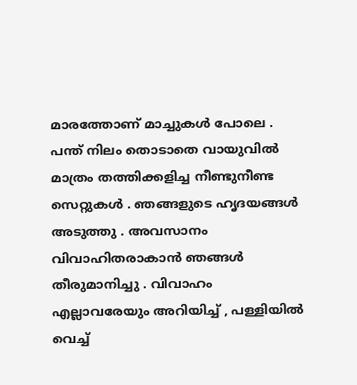മാരത്തോണ് മാച്ചുകൾ പോലെ . പന്ത് നിലം തൊടാതെ വായുവിൽ മാത്രം തത്തിക്കളിച്ച നീണ്ടുനീണ്ട സെറ്റുകൾ . ഞങ്ങളുടെ ഹൃദയങ്ങൾ അടുത്തു . അവസാനം വിവാഹിതരാകാൻ ഞങ്ങൾ തീരുമാനിച്ചു . വിവാഹം എല്ലാവരേയും അറിയിച്ച് , പള്ളിയിൽ
വെച്ച്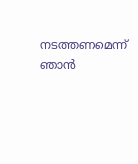നടത്തണമെന്ന് ഞാൻ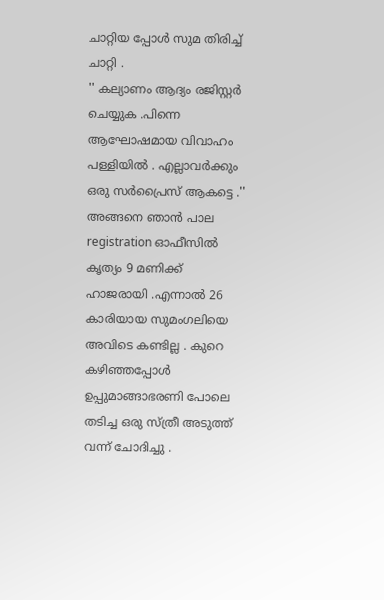ചാറ്റിയ പ്പോൾ സുമ തിരിച്ച് ചാറ്റി .
'' കല്യാണം ആദ്യം രജിസ്റ്റർ ചെയ്യുക .പിന്നെ ആഘോഷമായ വിവാഹം
പള്ളിയിൽ . എല്ലാവർക്കും ഒരു സർപ്രൈസ് ആകട്ടെ .''
അങ്ങനെ ഞാൻ പാല registration ഓഫീസിൽ കൃത്യം 9 മണിക്ക് ഹാജരായി .എന്നാൽ 26 കാരിയായ സുമംഗലിയെ അവിടെ കണ്ടില്ല . കുറെ കഴിഞ്ഞപ്പോൾ ഉപ്പുമാങ്ങാഭരണി പോലെ തടിച്ച ഒരു സ്ത്രീ അടുത്ത് വന്ന് ചോദിച്ചു .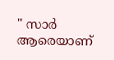" സാർ ആരെയാണ്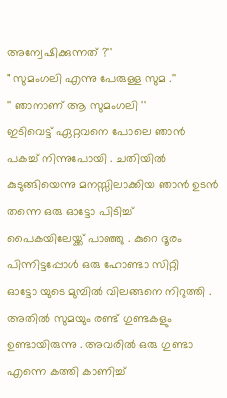അന്വേഷിക്കുന്നത് ?''
" സുമംഗലി എന്നു പേരുള്ള സുമ .''
'' ഞാനാണ് ആ സുമംഗലി ''
ഇടിവെട്ട് ഏറ്റവനെ പോലെ ഞാൻ പകച്ച് നിന്നുപോയി . ചതിയിൽ
കുടുങ്ങിയെന്നു മനസ്സിലാക്കിയ ഞാൻ ഉടൻ തന്നെ ഒരു ഓട്ടോ പിടിച്ച്
പൈകയിലേയ്ക്ക് പാഞ്ഞു . കുറെ ദൂരം പിന്നിട്ടപ്പോൾ ഒരു ഹോണ്ടാ സിറ്റി
ഓട്ടോ യുടെ മുമ്പിൽ വിലങ്ങനെ നിറുത്തി . അതിൽ സുമയും രണ്ട് ഗുണ്ടകളും ഉണ്ടായിരുന്നു . അവരിൽ ഒരു ഗുണ്ടാ എന്നെ കത്തി കാണിച്ച്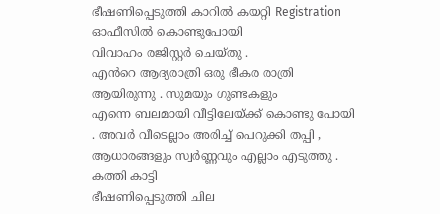ഭീഷണിപ്പെടുത്തി കാറിൽ കയറ്റി Registration ഓഫീസിൽ കൊണ്ടുപോയി
വിവാഹം രജിസ്റ്റർ ചെയ്തു .
എൻറെ ആദ്യരാത്രി ഒരു ഭീകര രാത്രി ആയിരുന്നു . സുമയും ഗുണ്ടകളും
എന്നെ ബലമായി വീട്ടിലേയ്ക്ക് കൊണ്ടു പോയി . അവർ വീടെല്ലാം അരിച്ച് പെറുക്കി തപ്പി , ആധാരങ്ങളും സ്വർണ്ണവും എല്ലാം എടുത്തു . കത്തി കാട്ടി
ഭീഷണിപ്പെടുത്തി ചില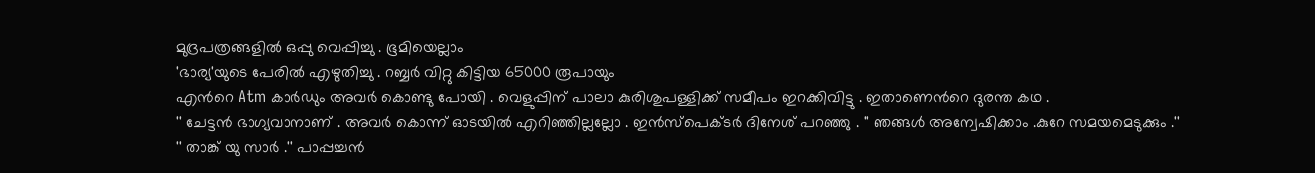മുദ്രപത്രങ്ങളിൽ ഒപ്പു വെപ്പിച്ചു . ഭൂമിയെല്ലാം
'ഭാര്യ'യുടെ പേരിൽ എഴുതിച്ചു . റബ്ബർ വിറ്റു കിട്ടിയ 65000 രൂപായും
എൻറെ Atm കാർഡും അവർ കൊണ്ടു പോയി . വെളുപ്പിന് പാലാ കുരിശുപള്ളിക്ക് സമീപം ഇറക്കിവിട്ടു . ഇതാണെൻറെ ദുരന്ത കഥ .
'' ചേട്ടൻ ഭാഗ്യവാനാണ് . അവർ കൊന്ന് ഓടയിൽ എറിഞ്ഞില്ലല്ലോ . ഇൻസ്പെക്ടർ ദിനേശ് പറഞ്ഞു . '' ഞങ്ങൾ അന്വേഷിക്കാം .കുറേ സമയമെടുക്കും .''
'' താങ്ക് യു സാർ .'' പാപ്പച്ചൻ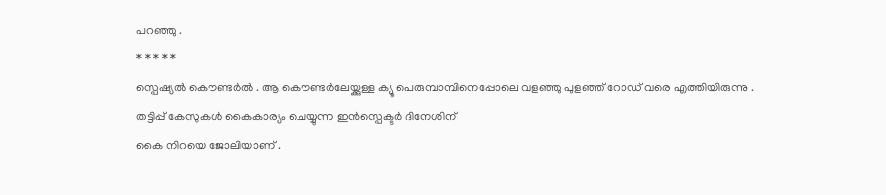പറഞ്ഞു .
* * * * *
സ്പെഷ്യൽ കൌണ്ടർൽ . ആ കൌണ്ടർലേയ്ക്കുള്ള ക്യൂ പെരുമ്പാമ്പിനെപ്പോലെ വളഞ്ഞു പുളഞ്ഞ് റോഡ് വരെ എത്തിയിരുന്നു .
തട്ടിപ്പ് കേസുകൾ കൈകാര്യം ചെയ്യുന്ന ഇൻസ്പെക്ടർ ദിനേശിന്
കൈ നിറയെ ജോലിയാണ് .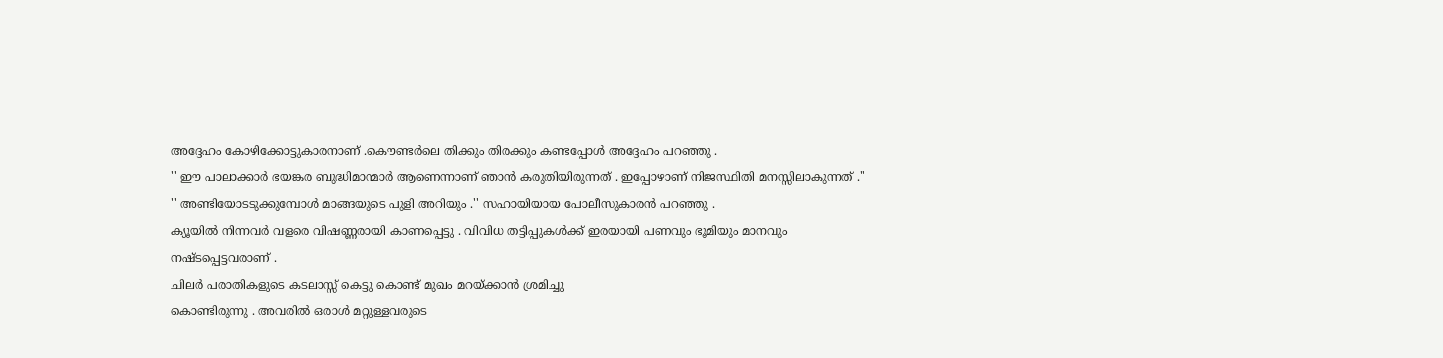അദ്ദേഹം കോഴിക്കോട്ടുകാരനാണ് .കൌണ്ടർലെ തിക്കും തിരക്കും കണ്ടപ്പോൾ അദ്ദേഹം പറഞ്ഞു .
'' ഈ പാലാക്കാർ ഭയങ്കര ബുദ്ധിമാന്മാർ ആണെന്നാണ് ഞാൻ കരുതിയിരുന്നത് . ഇപ്പോഴാണ് നിജസ്ഥിതി മനസ്സിലാകുന്നത് .''
'' അണ്ടിയോടടുക്കുമ്പോൾ മാങ്ങയുടെ പുളി അറിയും .'' സഹായിയായ പോലീസുകാരൻ പറഞ്ഞു .
ക്യൂയിൽ നിന്നവർ വളരെ വിഷണ്ണരായി കാണപ്പെട്ടു . വിവിധ തട്ടിപ്പുകൾക്ക് ഇരയായി പണവും ഭൂമിയും മാനവും നഷ്ടപ്പെട്ടവരാണ് .
ചിലർ പരാതികളുടെ കടലാസ്സ് കെട്ടു കൊണ്ട് മുഖം മറയ്ക്കാൻ ശ്രമിച്ചു
കൊണ്ടിരുന്നു . അവരിൽ ഒരാൾ മറ്റുള്ളവരുടെ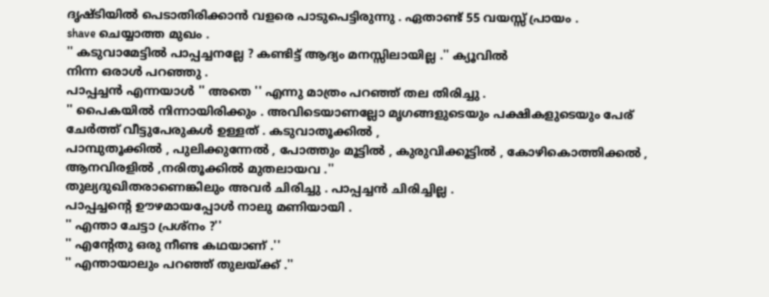ദൃഷ്ടിയിൽ പെടാതിരിക്കാൻ വളരെ പാടുപെട്ടിരുന്നു . ഏതാണ്ട് 55 വയസ്സ് പ്രായം .
shave ചെയ്യാത്ത മുഖം .
'' കടുവാമേട്ടിൽ പാപ്പച്ചനല്ലേ ? കണ്ടിട്ട് ആദ്യം മനസ്സിലായില്ല .'' ക്യൂവിൽ
നിന്ന ഒരാൾ പറഞ്ഞു .
പാപ്പച്ചൻ എന്നയാൾ '' അതെ '' എന്നു മാത്രം പറഞ്ഞ് തല തിരിച്ചു .
'' പൈകയിൽ നിന്നായിരിക്കും . അവിടെയാണല്ലോ മൃഗങ്ങളുടെയും പക്ഷികളുടെയും പേര് ചേർത്ത് വീട്ടുപേരുകൾ ഉള്ളത് . കടുവാതൂക്കിൽ ,
പാമ്പുതൂക്കിൽ , പുലിക്കുന്നേൽ , പോത്തും മൂട്ടിൽ , കുരുവിക്കൂട്ടിൽ , കോഴികൊത്തിക്കൽ , ആനവിരളിൽ ,നരിതൂക്കിൽ മുതലായവ .''
തുല്യദുഖിതരാണെങ്കിലും അവർ ചിരിച്ചു . പാപ്പച്ചൻ ചിരിച്ചില്ല .
പാപ്പച്ചന്റെ ഊഴമായപ്പോൾ നാലു മണിയായി .
'' എന്താ ചേട്ടാ പ്രശ്നം ?''
'' എന്റേതു ഒരു നീണ്ട കഥയാണ് .''
'' എന്തായാലും പറഞ്ഞ് തുലയ്ക്ക് .''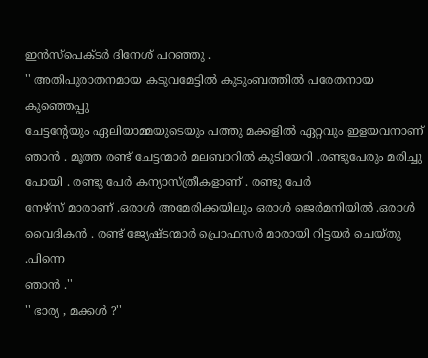ഇൻസ്പെക്ടർ ദിനേശ് പറഞ്ഞു .
'' അതിപുരാതനമായ കടുവമേട്ടിൽ കുടുംബത്തിൽ പരേതനായ കുഞ്ഞെപ്പു
ചേട്ടന്റേയും ഏലിയാമ്മയുടെയും പത്തു മക്കളിൽ ഏറ്റവും ഇളയവനാണ് ഞാൻ . മൂത്ത രണ്ട് ചേട്ടന്മാർ മലബാറിൽ കുടിയേറി .രണ്ടുപേരും മരിച്ചു പോയി . രണ്ടു പേർ കന്യാസ്ത്രീകളാണ് . രണ്ടു പേർ
നേഴ്സ് മാരാണ് .ഒരാൾ അമേരിക്കയിലും ഒരാൾ ജെർമനിയിൽ .ഒരാൾ വൈദികൻ . രണ്ട് ജ്യേഷ്ടന്മാർ പ്രൊഫസർ മാരായി റിട്ടയർ ചെയ്തു .പിന്നെ
ഞാൻ .''
'' ഭാര്യ , മക്കൾ ?''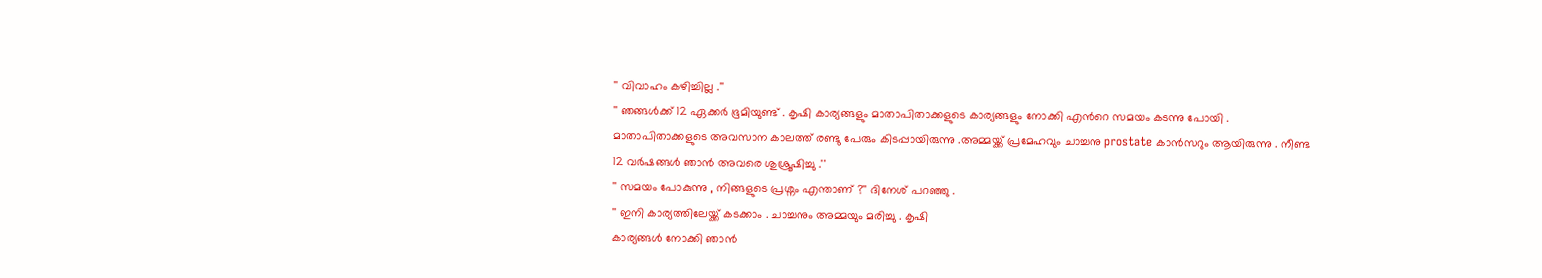'' വിവാഹം കഴിച്ചില്ല .''
'' ഞങ്ങൾക്ക് 12 ഏക്കർ ഭൂമിയുണ്ട് . കൃഷി കാര്യങ്ങളും മാതാപിതാക്കളുടെ കാര്യങ്ങളും നോക്കി എൻറെ സമയം കടന്നു പോയി .
മാതാപിതാക്കളുടെ അവസാന കാലത്ത് രണ്ടു പേരും കിടപ്പായിരുന്നു .അമ്മയ്ക്ക് പ്രമേഹവും ചാച്ചനു prostate കാൻസറും ആയിരുന്നു . നീണ്ട
12 വർഷങ്ങൾ ഞാൻ അവരെ ശുശ്രൂഷിച്ചു .''
'' സമയം പോകുന്നു , നിങ്ങളുടെ പ്രശ്നം എന്താണ് ?'' ദിനേശ് പറഞ്ഞു .
'' ഇനി കാര്യത്തിലേയ്ക്ക് കടക്കാം . ചാച്ചനും അമ്മയും മരിച്ചു . കൃഷി
കാര്യങ്ങൾ നോക്കി ഞാൻ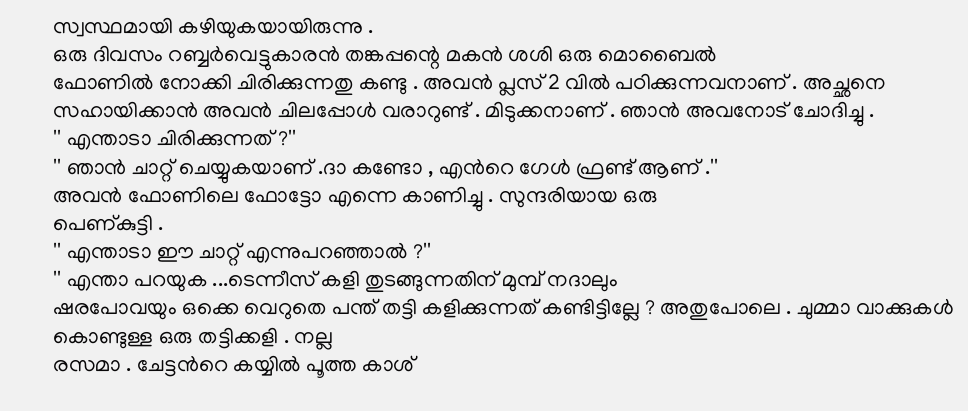സ്വസ്ഥമായി കഴിയുകയായിരുന്നു .
ഒരു ദിവസം റബ്ബർവെട്ടുകാരൻ തങ്കപ്പന്റെ മകൻ ശശി ഒരു മൊബൈൽ
ഫോണിൽ നോക്കി ചിരിക്കുന്നതു കണ്ടു . അവൻ പ്ലസ് 2 വിൽ പഠിക്കുന്നവനാണ് . അച്ഛനെ സഹായിക്കാൻ അവൻ ചിലപ്പോൾ വരാറുണ്ട് . മിടുക്കനാണ് . ഞാൻ അവനോട് ചോദിച്ചു .
'' എന്താടാ ചിരിക്കുന്നത് ?''
'' ഞാൻ ചാറ്റ് ചെയ്യുകയാണ് .ദാ കണ്ടോ , എൻറെ ഗേൾ ഫ്രണ്ട് ആണ് .''
അവൻ ഫോണിലെ ഫോട്ടോ എന്നെ കാണിച്ചു . സുന്ദരിയായ ഒരു
പെണ്കുട്ടി .
'' എന്താടാ ഈ ചാറ്റ് എന്നുപറഞ്ഞാൽ ?''
'' എന്താ പറയുക ...ടെന്നീസ് കളി തുടങ്ങുന്നതിന് മുമ്പ് നദാലും
ഷരപോവയും ഒക്കെ വെറുതെ പന്ത് തട്ടി കളിക്കുന്നത് കണ്ടിട്ടില്ലേ ? അതുപോലെ . ചുമ്മാ വാക്കുകൾ കൊണ്ടുള്ള ഒരു തട്ടിക്കളി . നല്ല
രസമാ . ചേട്ടൻറെ കയ്യിൽ പൂത്ത കാശ്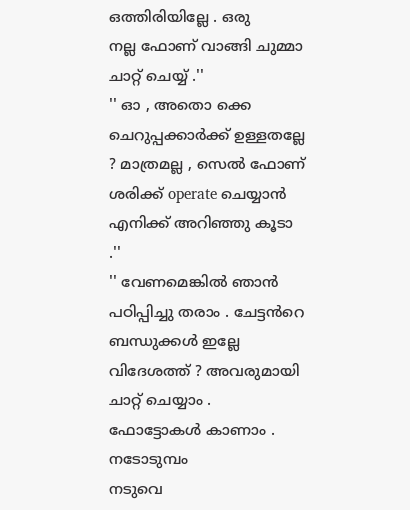ഒത്തിരിയില്ലേ . ഒരു
നല്ല ഫോണ് വാങ്ങി ചുമ്മാ ചാറ്റ് ചെയ്യ് .''
'' ഓ , അതൊ ക്കെ ചെറുപ്പക്കാർക്ക് ഉള്ളതല്ലേ ? മാത്രമല്ല , സെൽ ഫോണ്
ശരിക്ക് operate ചെയ്യാൻ എനിക്ക് അറിഞ്ഞു കൂടാ .''
'' വേണമെങ്കിൽ ഞാൻ പഠിപ്പിച്ചു തരാം . ചേട്ടൻറെ ബന്ധുക്കൾ ഇല്ലേ
വിദേശത്ത് ? അവരുമായി ചാറ്റ് ചെയ്യാം . ഫോട്ടോകൾ കാണാം . നടോടുമ്പം
നടുവെ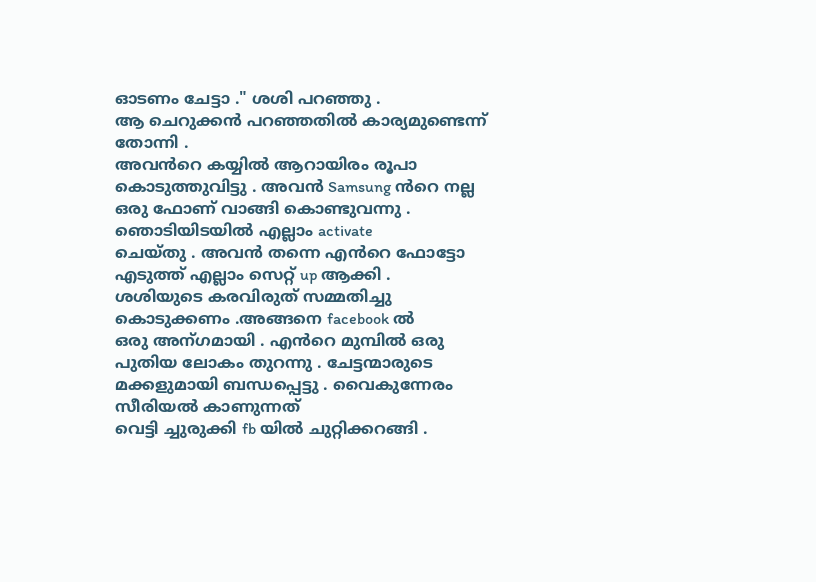ഓടണം ചേട്ടാ ." ശശി പറഞ്ഞു .
ആ ചെറുക്കൻ പറഞ്ഞതിൽ കാര്യമുണ്ടെന്ന് തോന്നി .
അവൻറെ കയ്യിൽ ആറായിരം രൂപാ കൊടുത്തുവിട്ടു . അവൻ Samsung ൻറെ നല്ല ഒരു ഫോണ് വാങ്ങി കൊണ്ടുവന്നു . ഞൊടിയിടയിൽ എല്ലാം activate
ചെയ്തു . അവൻ തന്നെ എൻറെ ഫോട്ടോ എടുത്ത് എല്ലാം സെറ്റ് up ആക്കി .
ശശിയുടെ കരവിരുത് സമ്മതിച്ചു കൊടുക്കണം .അങ്ങനെ facebook ൽ
ഒരു അന്ഗമായി . എൻറെ മുമ്പിൽ ഒരു പുതിയ ലോകം തുറന്നു . ചേട്ടന്മാരുടെ മക്കളുമായി ബന്ധപ്പെട്ടു . വൈകുന്നേരം സീരിയൽ കാണുന്നത്
വെട്ടി ച്ചുരുക്കി fb യിൽ ചുറ്റിക്കറങ്ങി .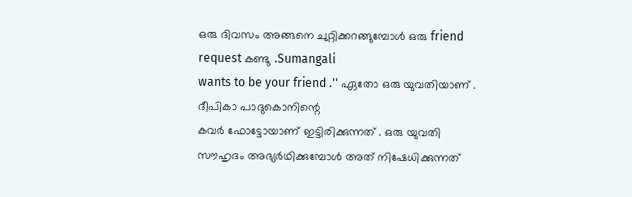ഒരു ദിവസം അങ്ങനെ ചുറ്റിക്കറങ്ങുമ്പോൾ ഒരു friend request കണ്ടു .Sumangali
wants to be your friend .'' ഏതോ ഒരു യുവതിയാണ് . ദീപികാ പാദുകൊനിന്റെ
കവർ ഫോട്ടോയാണ് ഇട്ടിരിക്കുന്നത് . ഒരു യുവതി സൗഹൃദം അഭ്യർഥിക്കുമ്പോൾ അത് നിഷേധിക്കുന്നത്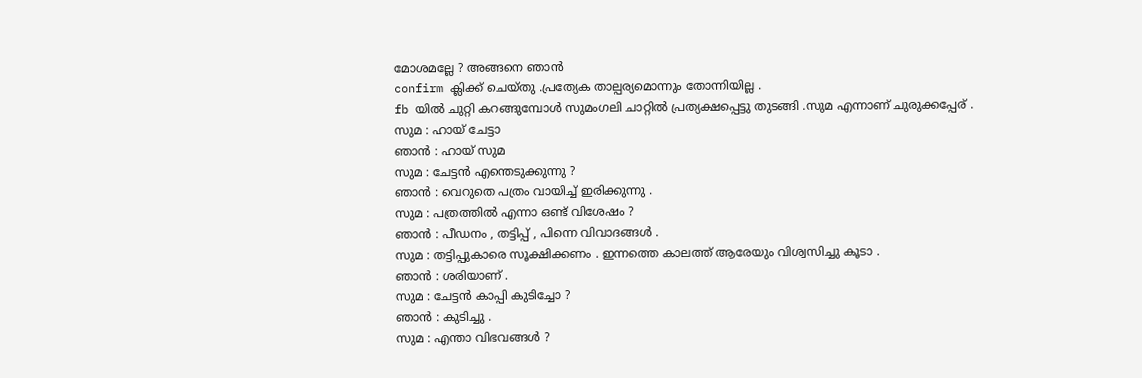മോശമല്ലേ ? അങ്ങനെ ഞാൻ
confirm ക്ലിക്ക് ചെയ്തു .പ്രത്യേക താല്പര്യമൊന്നും തോന്നിയില്ല .
fb യിൽ ചുറ്റി കറങ്ങുമ്പോൾ സുമംഗലി ചാറ്റിൽ പ്രത്യക്ഷപ്പെട്ടു തുടങ്ങി .സുമ എന്നാണ് ചുരുക്കപ്പേര് .
സുമ : ഹായ് ചേട്ടാ
ഞാൻ : ഹായ് സുമ
സുമ : ചേട്ടൻ എന്തെടുക്കുന്നു ?
ഞാൻ : വെറുതെ പത്രം വായിച്ച് ഇരിക്കുന്നു .
സുമ : പത്രത്തിൽ എന്നാ ഒണ്ട് വിശേഷം ?
ഞാൻ : പീഡനം , തട്ടിപ്പ് , പിന്നെ വിവാദങ്ങൾ .
സുമ : തട്ടിപ്പുകാരെ സൂക്ഷിക്കണം . ഇന്നത്തെ കാലത്ത് ആരേയും വിശ്വസിച്ചു കൂടാ .
ഞാൻ : ശരിയാണ് .
സുമ : ചേട്ടൻ കാപ്പി കുടിച്ചോ ?
ഞാൻ : കുടിച്ചു .
സുമ : എന്താ വിഭവങ്ങൾ ?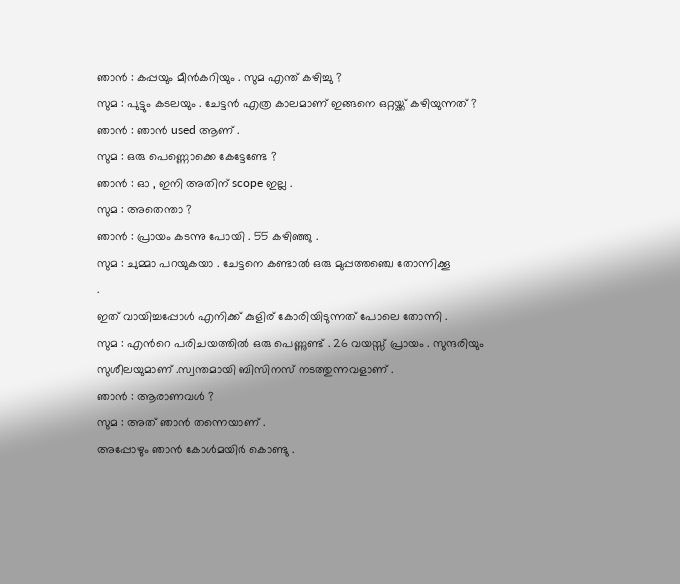ഞാൻ : കപ്പയും മീൻകറിയും . സുമ എന്ത് കഴിച്ചു ?
സുമ : പുട്ടും കടലയും . ചേട്ടൻ എത്ര കാലമാണ് ഇങ്ങനെ ഒറ്റയ്ക്ക് കഴിയുന്നത് ?
ഞാൻ : ഞാൻ used ആണ് .
സുമ : ഒരു പെണ്ണൊക്കെ കേട്ടേണ്ടേ ?
ഞാൻ : ഓ , ഇനി അതിന് scope ഇല്ല .
സുമ : അതെന്താ ?
ഞാൻ : പ്രായം കടന്നു പോയി . 55 കഴിഞ്ഞു .
സുമ : ചുമ്മാ പറയുകയാ . ചേട്ടനെ കണ്ടാൽ ഒരു മുപ്പത്തഞ്ചെ തോന്നിക്കൂ
.
ഇത് വായിച്ചപ്പോൾ എനിക്ക് കുളിര് കോരിയിടുന്നത് പോലെ തോന്നി .
സുമ : എൻറെ പരിചയത്തിൽ ഒരു പെണ്ണുണ്ട് . 26 വയസ്സ് പ്രായം . സുന്ദരിയും സുശീലയുമാണ് .സ്വന്തമായി ബിസിനസ് നടത്തുന്നവളാണ് .
ഞാൻ : ആരാണവൾ ?
സുമ : അത് ഞാൻ തന്നെയാണ് .
അപ്പോഴും ഞാൻ കോൾമയിർ കൊണ്ടു .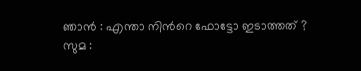ഞാൻ : എന്താ നിൻറെ ഫോട്ടോ ഇടാത്തത് ?
സുമ :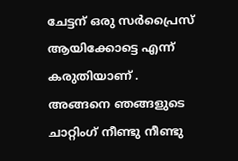ചേട്ടന് ഒരു സർപ്രൈസ് ആയിക്കോട്ടെ എന്ന് കരുതിയാണ് .
അങ്ങനെ ഞങ്ങളുടെ ചാറ്റിംഗ് നീണ്ടു നീണ്ടു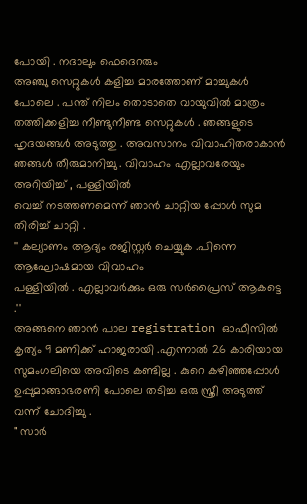പോയി . നദാലും ഫെദെറരും
അഞ്ചു സെറ്റുകൾ കളിച്ച മാരത്തോണ് മാച്ചുകൾ പോലെ . പന്ത് നിലം തൊടാതെ വായുവിൽ മാത്രം തത്തിക്കളിച്ച നീണ്ടുനീണ്ട സെറ്റുകൾ . ഞങ്ങളുടെ ഹൃദയങ്ങൾ അടുത്തു . അവസാനം വിവാഹിതരാകാൻ ഞങ്ങൾ തീരുമാനിച്ചു . വിവാഹം എല്ലാവരേയും അറിയിച്ച് , പള്ളിയിൽ
വെച്ച് നടത്തണമെന്ന് ഞാൻ ചാറ്റിയ പ്പോൾ സുമ തിരിച്ച് ചാറ്റി .
'' കല്യാണം ആദ്യം രജിസ്റ്റർ ചെയ്യുക .പിന്നെ ആഘോഷമായ വിവാഹം
പള്ളിയിൽ . എല്ലാവർക്കും ഒരു സർപ്രൈസ് ആകട്ടെ .''
അങ്ങനെ ഞാൻ പാല registration ഓഫീസിൽ കൃത്യം 9 മണിക്ക് ഹാജരായി .എന്നാൽ 26 കാരിയായ സുമംഗലിയെ അവിടെ കണ്ടില്ല . കുറെ കഴിഞ്ഞപ്പോൾ ഉപ്പുമാങ്ങാഭരണി പോലെ തടിച്ച ഒരു സ്ത്രീ അടുത്ത് വന്ന് ചോദിച്ചു .
" സാർ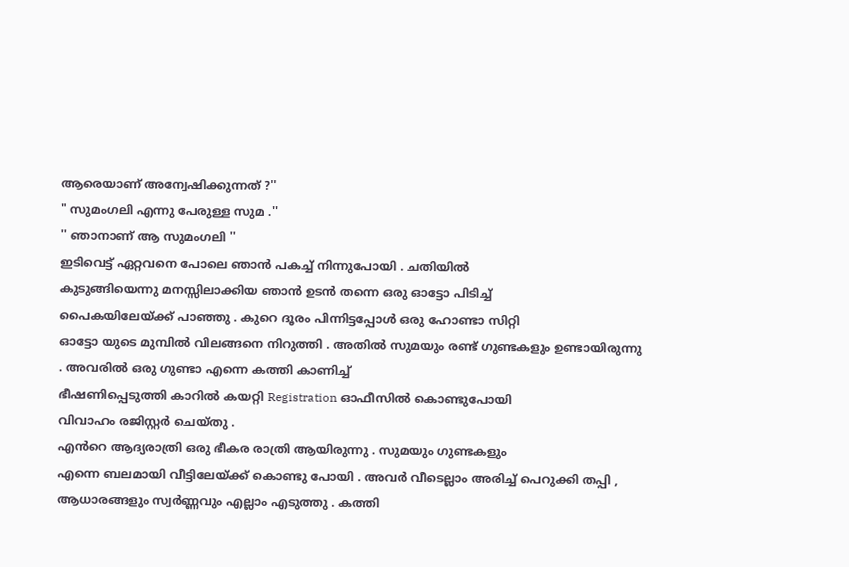ആരെയാണ് അന്വേഷിക്കുന്നത് ?''
" സുമംഗലി എന്നു പേരുള്ള സുമ .''
'' ഞാനാണ് ആ സുമംഗലി ''
ഇടിവെട്ട് ഏറ്റവനെ പോലെ ഞാൻ പകച്ച് നിന്നുപോയി . ചതിയിൽ
കുടുങ്ങിയെന്നു മനസ്സിലാക്കിയ ഞാൻ ഉടൻ തന്നെ ഒരു ഓട്ടോ പിടിച്ച്
പൈകയിലേയ്ക്ക് പാഞ്ഞു . കുറെ ദൂരം പിന്നിട്ടപ്പോൾ ഒരു ഹോണ്ടാ സിറ്റി
ഓട്ടോ യുടെ മുമ്പിൽ വിലങ്ങനെ നിറുത്തി . അതിൽ സുമയും രണ്ട് ഗുണ്ടകളും ഉണ്ടായിരുന്നു . അവരിൽ ഒരു ഗുണ്ടാ എന്നെ കത്തി കാണിച്ച്
ഭീഷണിപ്പെടുത്തി കാറിൽ കയറ്റി Registration ഓഫീസിൽ കൊണ്ടുപോയി
വിവാഹം രജിസ്റ്റർ ചെയ്തു .
എൻറെ ആദ്യരാത്രി ഒരു ഭീകര രാത്രി ആയിരുന്നു . സുമയും ഗുണ്ടകളും
എന്നെ ബലമായി വീട്ടിലേയ്ക്ക് കൊണ്ടു പോയി . അവർ വീടെല്ലാം അരിച്ച് പെറുക്കി തപ്പി , ആധാരങ്ങളും സ്വർണ്ണവും എല്ലാം എടുത്തു . കത്തി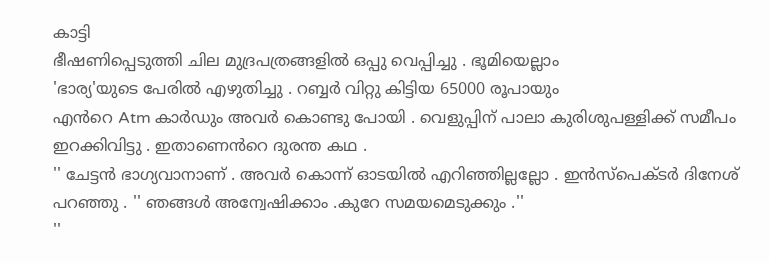കാട്ടി
ഭീഷണിപ്പെടുത്തി ചില മുദ്രപത്രങ്ങളിൽ ഒപ്പു വെപ്പിച്ചു . ഭൂമിയെല്ലാം
'ഭാര്യ'യുടെ പേരിൽ എഴുതിച്ചു . റബ്ബർ വിറ്റു കിട്ടിയ 65000 രൂപായും
എൻറെ Atm കാർഡും അവർ കൊണ്ടു പോയി . വെളുപ്പിന് പാലാ കുരിശുപള്ളിക്ക് സമീപം ഇറക്കിവിട്ടു . ഇതാണെൻറെ ദുരന്ത കഥ .
'' ചേട്ടൻ ഭാഗ്യവാനാണ് . അവർ കൊന്ന് ഓടയിൽ എറിഞ്ഞില്ലല്ലോ . ഇൻസ്പെക്ടർ ദിനേശ് പറഞ്ഞു . '' ഞങ്ങൾ അന്വേഷിക്കാം .കുറേ സമയമെടുക്കും .''
''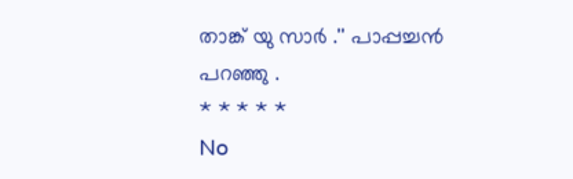താങ്ക് യു സാർ .'' പാപ്പച്ചൻ പറഞ്ഞു .
* * * * *
No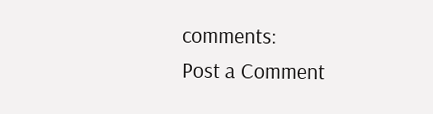comments:
Post a Comment